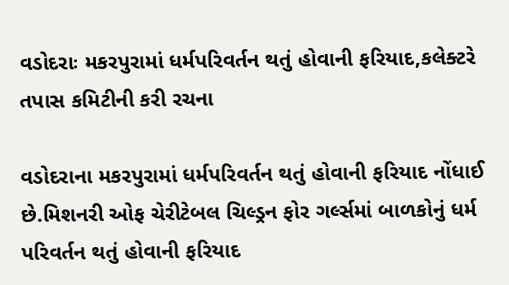વડોદરાઃ મકરપુરામાં ધર્મપરિવર્તન થતું હોવાની ફરિયાદ,કલેક્ટરે તપાસ કમિટીની કરી રચના

વડોદરાના મકરપુરામાં ધર્મપરિવર્તન થતું હોવાની ફરિયાદ નોંધાઈ છે.મિશનરી ઓફ ચેરીટેબલ ચિલ્ડ્રન ફોર ગર્લ્સમાં બાળકોનું ધર્મ પરિવર્તન થતું હોવાની ફરિયાદ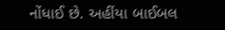નોંધાઈ છે. અહીંયા બાઈબલ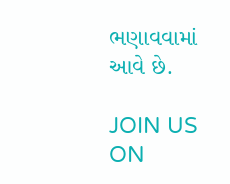ભણાવવામાં આવે છે.

JOIN US ON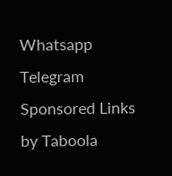Whatsapp
Telegram
Sponsored Links by Taboola